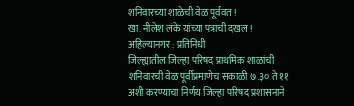शनिवारच्या शाळेची वेळ पूर्ववत !
खा. नीलेश लंके यांच्या पत्राची दखल !
अहिल्यानगर : प्रतिनिधी
जिल्ह्यातील जिल्हा परिषद प्राथमिक शाळांची शनिवारची वेळ पूर्वीप्रमाणेच सकाळी ७.३० ते ११ अशी करण्याचा निर्णय जिल्हा परिषद प्रशासनाने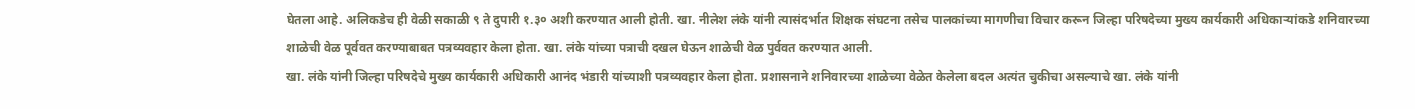घेतला आहे. अलिकडेच ही वेळी सकाळी ९ ते दुपारी १.३० अशी करण्यात आली होती. खा. नीलेश लंके यांनी त्यासंदर्भात शिक्षक संघटना तसेच पालकांच्या मागणीचा विचार करून जिल्हा परिषदेच्या मुख्य कार्यकारी अधिकाऱ्यांकडे शनिवारच्या शाळेची वेळ पूर्ववत करण्याबाबत पत्रव्यवहार केला होता. खा. लंके यांच्या पत्राची दखल घेऊन शाळेची वेळ पुर्ववत करण्यात आली.
खा. लंके यांनी जिल्हा परिषदेचे मुख्य कार्यकारी अधिकारी आनंद भंडारी यांच्याशी पत्रव्यवहार केला होता. प्रशासनाने शनिवारच्या शाळेच्या वेळेत केलेला बदल अत्यंत चुकीचा असल्याचे खा. लंके यांनी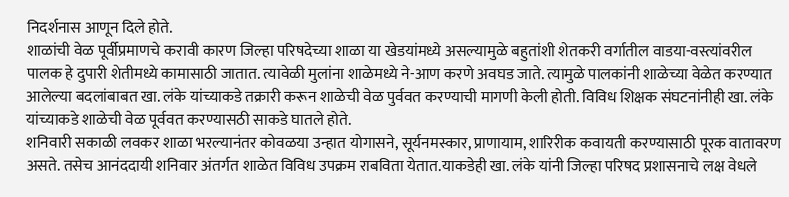निदर्शनास आणून दिले होते.
शाळांची वेळ पूर्वीप्रमाणचे करावी कारण जिल्हा परिषदेच्या शाळा या खेडयांमध्ये असल्यामुळे बहुतांशी शेतकरी वर्गातील वाडया-वस्त्यांवरील पालक हे दुपारी शेतीमध्ये कामासाठी जातात. त्यावेळी मुलांना शाळेमध्ये ने-आण करणे अवघड जाते. त्यामुळे पालकांनी शाळेच्या वेळेत करण्यात आलेल्या बदलांबाबत खा. लंके यांच्याकडे तक्रारी करून शाळेची वेळ पुर्ववत करण्याची मागणी केली होती. विविध शिक्षक संघटनांनीही खा. लंके यांच्याकडे शाळेची वेळ पूर्ववत करण्यासठी साकडे घातले होते.
शनिवारी सकाळी लवकर शाळा भरल्यानंतर कोवळया उन्हात योगासने, सूर्यनमस्कार, प्राणायाम, शारिरीक कवायती करण्यासाठी पूरक वातावरण असते. तसेच आनंददायी शनिवार अंतर्गत शाळेत विविध उपक्रम राबविता येतात.याकडेही खा. लंके यांनी जिल्हा परिषद प्रशासनाचे लक्ष वेधले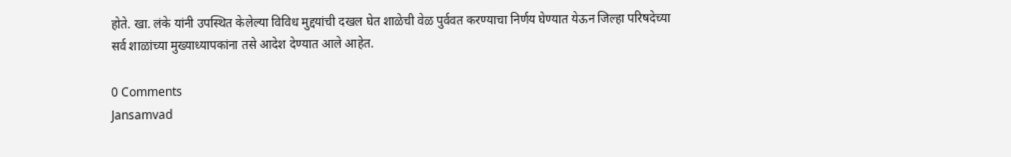होते. खा. लंके यांनी उपस्थित केलेल्या विविध मुद्दयांची दखल घेत शाळेची वेळ पुर्ववत करण्याचा निर्णय घेण्यात येऊन जिल्हा परिषदेच्या सर्व शाळांच्या मुख्याध्यापकांना तसे आदेश देण्यात आले आहेत.

0 Comments
Jansamvad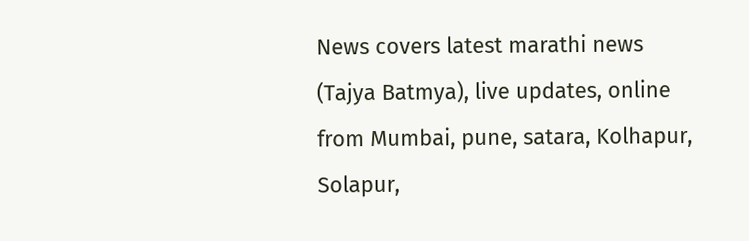News covers latest marathi news (Tajya Batmya), live updates, online from Mumbai, pune, satara, Kolhapur, Solapur,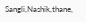Sangli,Nashik,thane,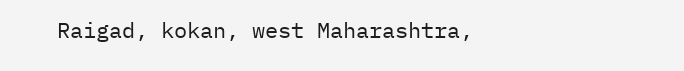Raigad, kokan, west Maharashtra,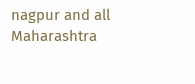nagpur and all Maharashtra